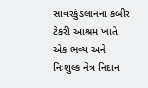સાવરકુંડલાનના કબીર ટેકરી આશ્રમ ખાતે એક ભવ્ય અને નિઃશુલ્ક નેત્ર નિદાન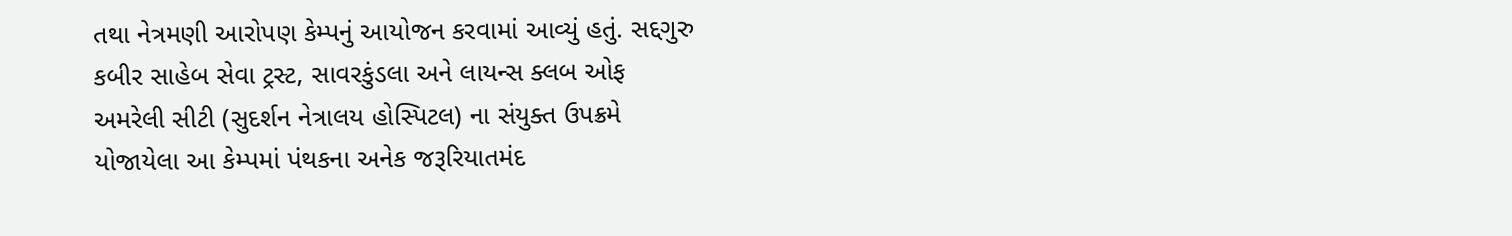તથા નેત્રમણી આરોપણ કેમ્પનું આયોજન કરવામાં આવ્યું હતું. સદ્દગુરુ કબીર સાહેબ સેવા ટ્રસ્ટ, સાવરકુંડલા અને લાયન્સ ક્લબ ઓફ અમરેલી સીટી (સુદર્શન નેત્રાલય હોસ્પિટલ) ના સંયુક્ત ઉપક્રમે યોજાયેલા આ કેમ્પમાં પંથકના અનેક જરૂરિયાતમંદ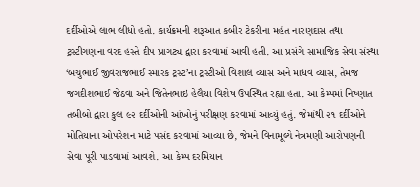દર્દીઓએ લાભ લીધો હતો. કાર્યક્રમની શરૂઆત કબીર ટેકરીના મહંત નારણદાસ તથા ટ્રસ્ટીગણના વરદ હસ્તે દીપ પ્રાગટ્ય દ્વારા કરવામાં આવી હતી. આ પ્રસંગે સામાજિક સેવા સંસ્થા ‘બચુભાઈ જીવરાજભાઈ સ્મારક ટ્રસ્ટ’ના ટ્રસ્ટીઓ વિશાલ વ્યાસ અને માધવ વ્યાસ, તેમજ જગદીશભાઈ જેઠવા અને જિતેનભાઇ હેલૈયા વિશેષ ઉપસ્થિત રહ્યા હતા. આ કેમ્પમાં નિષ્ણાત તબીબો દ્વારા કુલ ૯૨ દર્દીઓની આંખોનું પરીક્ષણ કરવામાં આવ્યું હતું. જેમાંથી ૨૧ દર્દીઓને મોતિયાના ઓપરેશન માટે પસંદ કરવામાં આવ્યા છે, જેમને વિનામૂલ્યે નેત્રમણી આરોપણની સેવા પૂરી પાડવામાં આવશે. આ કેમ્પ દરમિયાન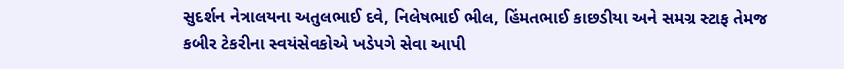સુદર્શન નેત્રાલયના અતુલભાઈ દવે, નિલેષભાઈ ભીલ, હિંમતભાઈ કાછડીયા અને સમગ્ર સ્ટાફ તેમજ કબીર ટેકરીના સ્વયંસેવકોએ ખડેપગે સેવા આપી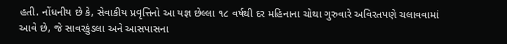હતી. નોંધનીય છે કે, સેવાકીય પ્રવૃત્તિનો આ યજ્ઞ છેલ્લા ૧૮ વર્ષથી દર મહિનાના ચોથા ગુરુવારે અવિરતપણે ચલાવવામાં આવે છે, જે સાવરકુંડલા અને આસપાસના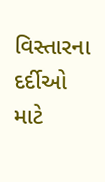વિસ્તારના દર્દીઓ માટે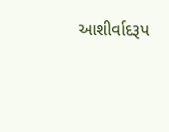આશીર્વાદરૂપ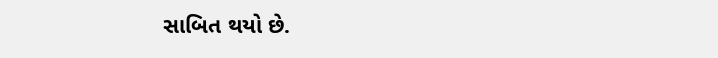સાબિત થયો છે.